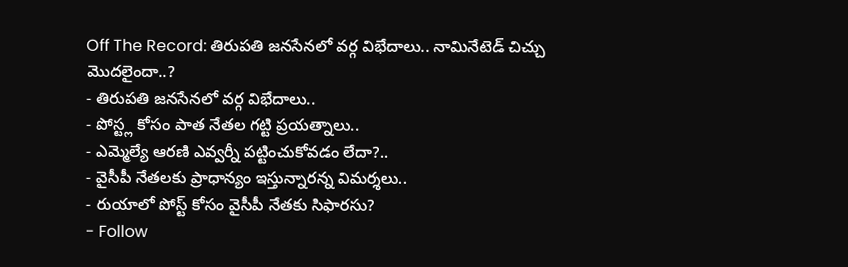Off The Record: తిరుపతి జనసేనలో వర్గ విభేదాలు.. నామినేటెడ్ చిచ్చు మొదలైందా..?
- తిరుపతి జనసేనలో వర్గ విభేదాలు..
- పోస్ట్ల కోసం పాత నేతల గట్టి ప్రయత్నాలు..
- ఎమ్మెల్యే ఆరణి ఎవ్వర్నీ పట్టించుకోవడం లేదా?..
- వైసీపీ నేతలకు ప్రాధాన్యం ఇస్తున్నారన్న విమర్శలు..
- రుయాలో పోస్ట్ కోసం వైసీపీ నేతకు సిఫారసు?
- Follow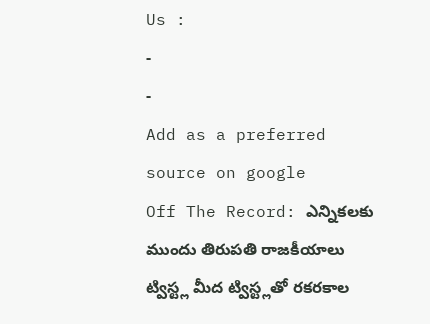Us :
-
-
Add as a preferred
source on google
Off The Record: ఎన్నికలకు ముందు తిరుపతి రాజకీయాలు ట్విస్ట్ల మీద ట్విస్ట్లతో రకరకాల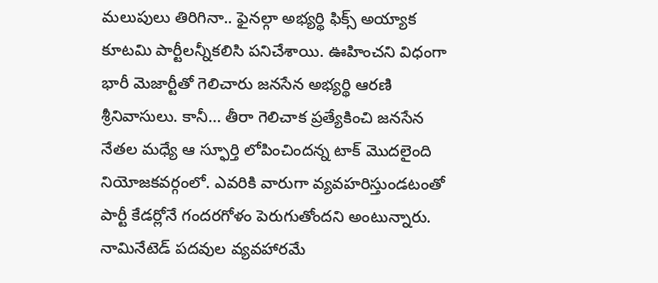మలుపులు తిరిగినా.. ఫైనల్గా అభ్యర్థి ఫిక్స్ అయ్యాక కూటమి పార్టీలన్నీకలిసి పనిచేశాయి. ఊహించని విధంగా భారీ మెజార్టీతో గెలిచారు జనసేన అభ్యర్థి ఆరణి శ్రీనివాసులు. కానీ… తీరా గెలిచాక ప్రత్యేకించి జనసేన నేతల మధ్యే ఆ స్ఫూర్తి లోపించిందన్న టాక్ మొదలైంది నియోజకవర్గంలో. ఎవరికి వారుగా వ్యవహరిస్తుండటంతో పార్టీ కేడర్లోనే గందరగోళం పెరుగుతోందని అంటున్నారు. నామినేటెడ్ పదవుల వ్యవహారమే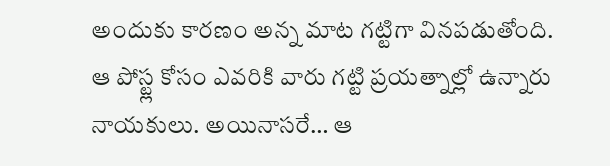అందుకు కారణం అన్న మాట గట్టిగా వినపడుతోంది. ఆ పోస్ట్ల కోసం ఎవరికి వారు గట్టి ప్రయత్నాల్లో ఉన్నారు నాయకులు. అయినాసరే… ఆ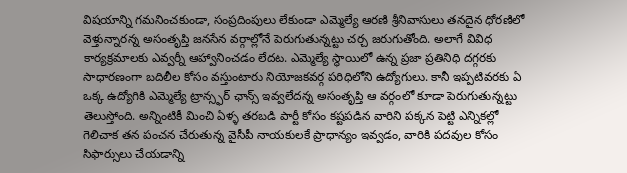విషయాన్ని గమనించకుండా, సంప్రదింపులు లేకుండా ఎమ్మెల్యే ఆరణి శ్రీనివాసులు తనదైన ధోరణిలో వెళ్తున్నారన్న అసంతృప్తి జనసేన వర్గాల్లోనే పెరుగుతున్నట్టు చర్చ జరుగుతోంది. అలాగే వివిధ కార్యక్రమాలకు ఎవ్వర్నీ ఆహ్వానించడం లేదట. ఎమ్మెల్యే స్థాయిలో ఉన్న ప్రజా ప్రతినిధి దగ్గరకు సాధారణంగా బదిలీల కోసం వస్తుంటారు నియోజకవర్గ పరిధిలోని ఉద్యోగులు. కానీ ఇప్పటివరకు ఏ ఒక్క ఉద్యోగికి ఎమ్మెల్యే ట్రాన్స్ఫర్ ఛాన్స్ ఇవ్వలేదన్న అసంతృప్తి ఆ వర్గంలో కూడా పెరుగుతున్నట్టు తెలుస్తోంది. అన్నింటికీ మించి ఏళ్ళ తరబడి పార్టీ కోసం కష్టపడిన వారిని పక్కన పెట్టి ఎన్నికల్లో గెలిచాక తన పంచన చేరుతున్న వైసీపీ నాయకులకే ప్రాధాన్యం ఇవ్వడం, వారికి పదవుల కోసం సిఫార్సులు చేయడాన్ని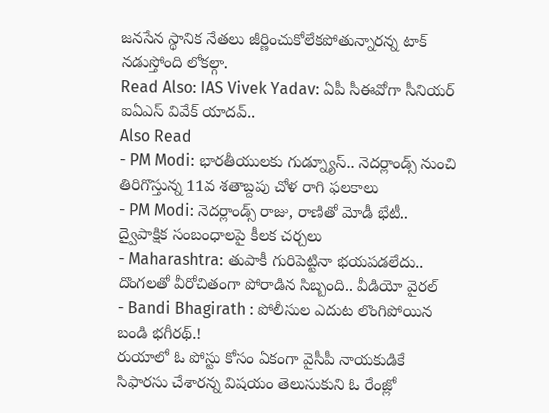జనసేన స్థానిక నేతలు జీర్ణించుకోలేకపోతున్నారన్న టాక్ నడుస్తోంది లోకల్గా.
Read Also: IAS Vivek Yadav: ఏపీ సీఈవోగా సీనియర్ ఐఏఎస్ వివేక్ యాదవ్..
Also Read
- PM Modi: భారతీయులకు గుడ్న్యూస్.. నెదర్లాండ్స్ నుంచి తిరిగొస్తున్న 11వ శతాబ్దపు చోళ రాగి ఫలకాలు
- PM Modi: నెదర్లాండ్స్ రాజు, రాణితో మోడీ భేటీ.. ద్వైపాక్షిక సంబంధాలపై కీలక చర్చలు
- Maharashtra: తుపాకీ గురిపెట్టినా భయపడలేదు.. దొంగలతో వీరోచితంగా పోరాడిన సిబ్బంది.. వీడియో వైరల్
- Bandi Bhagirath : పోలీసుల ఎదుట లొంగిపోయిన బండి భగీరథ్.!
రుయాలో ఓ పోస్టు కోసం ఏకంగా వైసీపీ నాయకుడికే సిఫారసు చేశారన్న విషయం తెలుసుకుని ఓ రేంజ్లో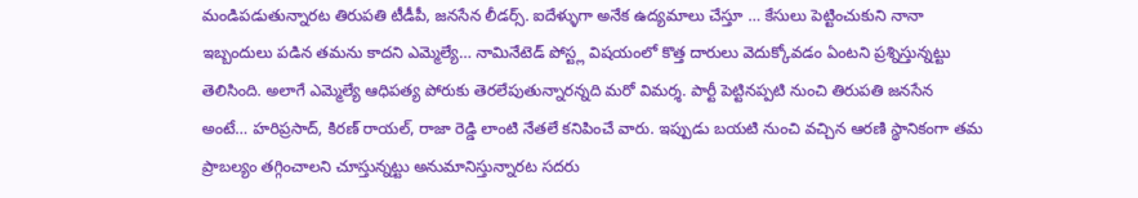మండిపడుతున్నారట తిరుపతి టీడీపీ, జనసేన లీడర్స్. ఐదేళ్ళుగా అనేక ఉద్యమాలు చేస్తూ … కేసులు పెట్టించుకుని నానా ఇబ్బందులు పడిన తమను కాదని ఎమ్మెల్యే… నామినేటెడ్ పోస్ట్ల విషయంలో కొత్త దారులు వెదుక్కోవడం ఏంటని ప్రశ్నిస్తున్నట్టు తెలిసింది. అలాగే ఎమ్మెల్యే ఆధిపత్య పోరుకు తెరలేపుతున్నారన్నది మరో విమర్శ. పార్టీ పెట్టినప్పటి నుంచి తిరుపతి జనసేన అంటే… హరిప్రసాద్, కిరణ్ రాయల్, రాజా రెడ్డి లాంటి నేతలే కనిపించే వారు. ఇప్పుడు బయటి నుంచి వచ్చిన ఆరణి స్థానికంగా తమ ప్రాబల్యం తగ్గించాలని చూస్తున్నట్టు అనుమానిస్తున్నారట సదరు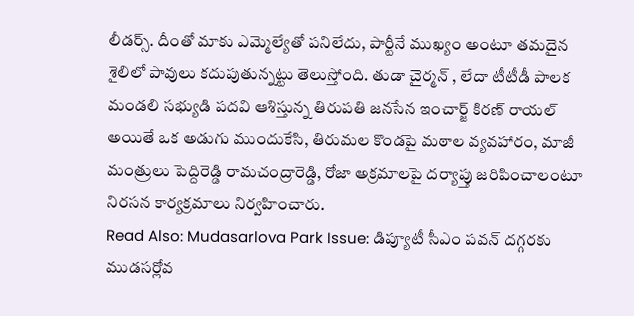లీడర్స్. దీంతో మాకు ఎమ్మెల్యేతో పనిలేదు, పార్టీనే ముఖ్యం అంటూ తమదైన శైలిలో పావులు కదుపుతున్నట్టు తెలుస్తోంది. తుడా చైర్మన్ , లేదా టీటీడీ పాలక మండలి సభ్యుడి పదవి ఆశిస్తున్న తిరుపతి జనసేన ఇంచార్జ్ కిరణ్ రాయల్ అయితే ఒక అడుగు ముందుకేసి, తిరుమల కొండపై మఠాల వ్యవహారం, మాజీ మంత్రులు పెద్దిరెడ్డి రామచంద్రారెడ్డి, రోజా అక్రమాలపై దర్యాప్తు జరిపించాలంటూ నిరసన కార్యక్రమాలు నిర్వహించారు.
Read Also: Mudasarlova Park Issue: డిప్యూటీ సీఎం పవన్ దగ్గరకు ముడసర్లోవ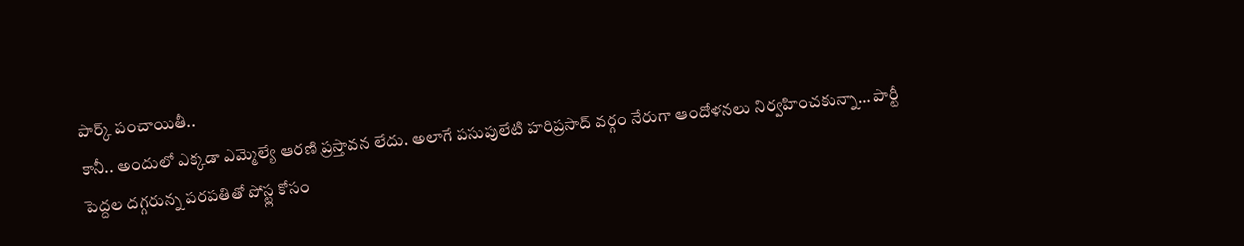పార్క్ పంచాయితీ..
కానీ.. అందులో ఎక్కడా ఎమ్మెల్యే ఆరణి ప్రస్తావన లేదు. అలాగే పసుపులేటి హరిప్రసాద్ వర్గం నేరుగా ఆందోళనలు నిర్వహించకున్నా… పార్టీ పెద్దల దగ్గరున్న పరపతితో పోస్ట్ల కోసం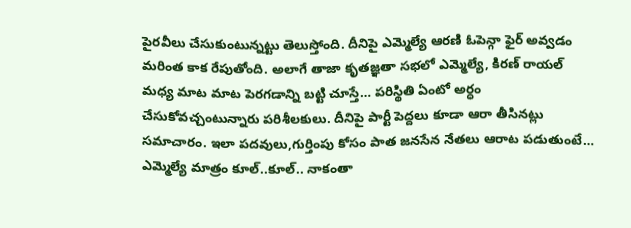పైరవీలు చేసుకుంటున్నట్టు తెలుస్తోంది. దీనిపై ఎమ్మెల్యే ఆరణి ఓపెన్గా ఫైర్ అవ్వడం మరింత కాక రేపుతోంది. అలాగే తాజా కృతజ్ఞతా సభలో ఎమ్మెల్యే, కిరణ్ రాయల్ మధ్య మాట మాట పెరగడాన్ని బట్టి చూస్తే… పరిస్థితి ఏంటో అర్ధం చేసుకోవచ్చంటున్నారు పరిశీలకులు. దీనిపై పార్టీ పెద్దలు కూడా ఆరా తీసినట్లు సమాచారం. ఇలా పదవులు,గుర్తింపు కోసం పాత జనసేన నేతలు ఆరాట పడుతుంటే… ఎమ్మెల్యే మాత్రం కూల్..కూల్.. నాకంతా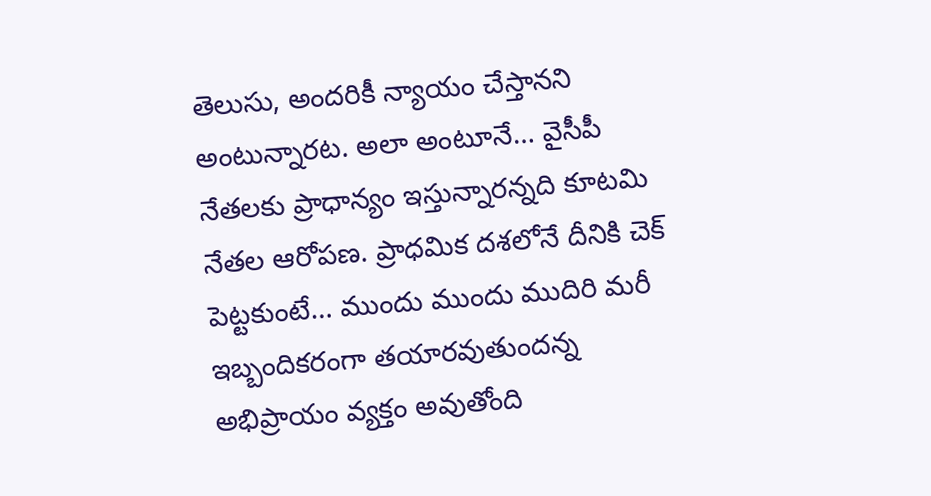తెలుసు, అందరికీ న్యాయం చేస్తానని అంటున్నారట. అలా అంటూనే… వైసీపీ నేతలకు ప్రాధాన్యం ఇస్తున్నారన్నది కూటమి నేతల ఆరోపణ. ప్రాధమిక దశలోనే దీనికి చెక్ పెట్టకుంటే… ముందు ముందు ముదిరి మరీ ఇబ్బందికరంగా తయారవుతుందన్న అభిప్రాయం వ్యక్తం అవుతోంది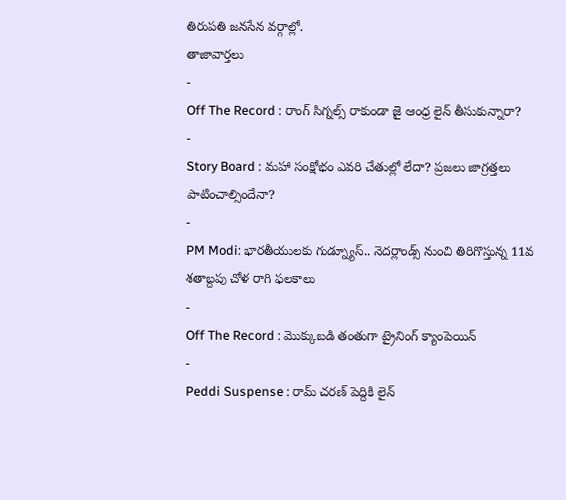తిరుపతి జనసేన వర్గాల్లో.
తాజావార్తలు
-
Off The Record : రాంగ్ సిగ్నల్స్ రాకుండా జై ఆంధ్ర లైన్ తీసుకున్నారా?
-
Story Board : మహా సంక్షోభం ఎవరి చేతుల్లో లేదా? ప్రజలు జాగ్రత్తలు పాటించాల్సిందేనా?
-
PM Modi: భారతీయులకు గుడ్న్యూస్.. నెదర్లాండ్స్ నుంచి తిరిగొస్తున్న 11వ శతాబ్దపు చోళ రాగి ఫలకాలు
-
Off The Record : మొక్కుబడి తంతుగా ట్రైనింగ్ క్యాంపెయిన్
-
Peddi Suspense : రామ్ చరణ్ పెద్దికి లైన్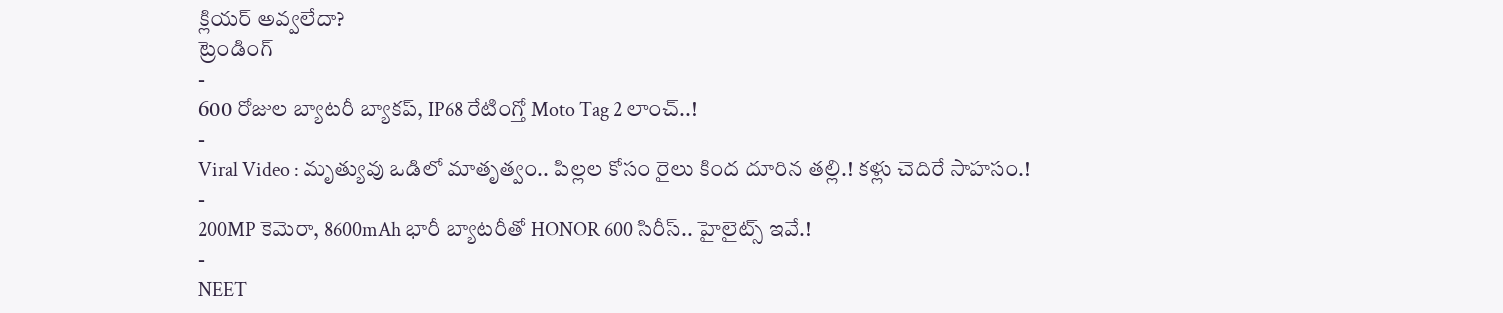క్లియర్ అవ్వలేదా?
ట్రెండింగ్
-
600 రోజుల బ్యాటరీ బ్యాకప్, IP68 రేటింగ్తో Moto Tag 2 లాంచ్..!
-
Viral Video : మృత్యువు ఒడిలో మాతృత్వం.. పిల్లల కోసం రైలు కింద దూరిన తల్లి.! కళ్లు చెదిరే సాహసం.!
-
200MP కెమెరా, 8600mAh భారీ బ్యాటరీతో HONOR 600 సిరీస్.. హైలైట్స్ ఇవే.!
-
NEET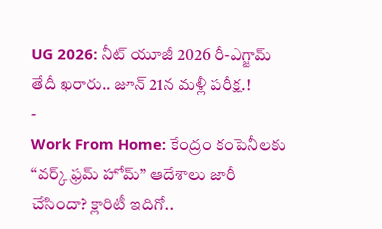UG 2026: నీట్ యూజీ 2026 రీ-ఎగ్జామ్ తేదీ ఖరారు.. జూన్ 21న మళ్లీ పరీక్ష.!
-
Work From Home: కేంద్రం కంపెనీలకు “వర్క్ ఫ్రమ్ హోమ్” ఆదేశాలు జారీ చేసిందా? క్లారిటీ ఇదిగో..